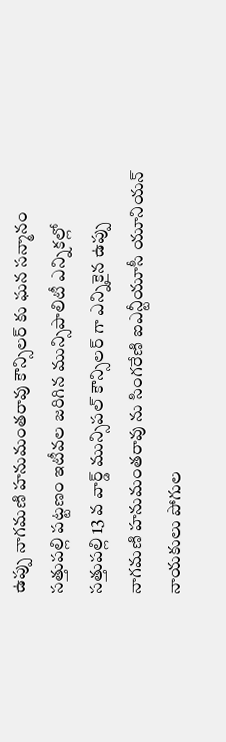ఉప్పు నాగమణి హనుమంతరావు కౌన్సిలర్ కు ఘన సన్మానం
సత్తుపల్లి పట్టణం ఇటీవల జరిగిన మున్సిపాలిటీ ఎన్నికల్లో సత్తుపల్లి 13 వ వార్డ్ మున్సిపల్ కౌన్సిలర్ గా ఎన్నికైన ఉప్పు నాగమణి హనుమంతరావు ను సింగరేణి ఐఎన్టీయూసీ యూనియన్ నాయకులు పోగుల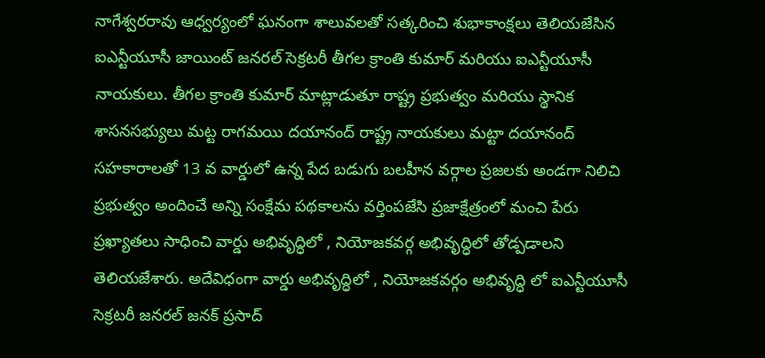నాగేశ్వరరావు ఆధ్వర్యంలో ఘనంగా శాలువలతో సత్కరించి శుభాకాంక్షలు తెలియజేసిన ఐఎన్టీయూసీ జాయింట్ జనరల్ సెక్రటరీ తీగల క్రాంతి కుమార్ మరియు ఐఎన్టీయూసీ నాయకులు. తీగల క్రాంతి కుమార్ మాట్లాడుతూ రాష్ట్ర ప్రభుత్వం మరియు స్థానిక శాసనసభ్యులు మట్ట రాగమయి దయానంద్ రాష్ట్ర నాయకులు మట్టా దయానంద్ సహకారాలతో 13 వ వార్డులో ఉన్న పేద బడుగు బలహీన వర్గాల ప్రజలకు అండగా నిలిచి ప్రభుత్వం అందించే అన్ని సంక్షేమ పథకాలను వర్తింపజేసి ప్రజాక్షేత్రంలో మంచి పేరు ప్రఖ్యాతలు సాధించి వార్డు అభివృద్ధిలో , నియోజకవర్గ అభివృద్ధిలో తోడ్పడాలని తెలియజేశారు. అదేవిధంగా వార్డు అభివృద్ధిలో , నియోజకవర్గం అభివృద్ధి లో ఐఎన్టీయూసీ సెక్రటరీ జనరల్ జనక్ ప్రసాద్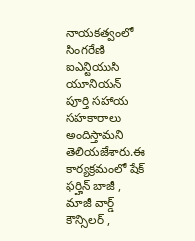నాయకత్వంలో సింగరేణి ఐఎన్టియుసి యూనియన్ పూర్తి సహాయ సహకారాలు అందిస్తామని తెలియజేశారు.ఈ కార్యక్రమంలో షేక్ ఫర్హిన్ బాజీ , మాజీ వార్డ్ కౌన్సిలర్ ,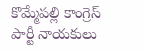కొమ్మేపల్లి కాంగ్రెస్ పార్టీ నాయకులు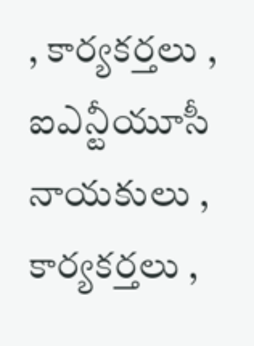, కార్యకర్తలు , ఐఎన్టీయూసీ నాయకులు , కార్యకర్తలు ,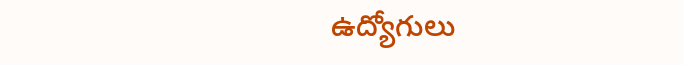ఉద్యోగులు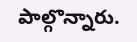పాల్గొన్నారు.